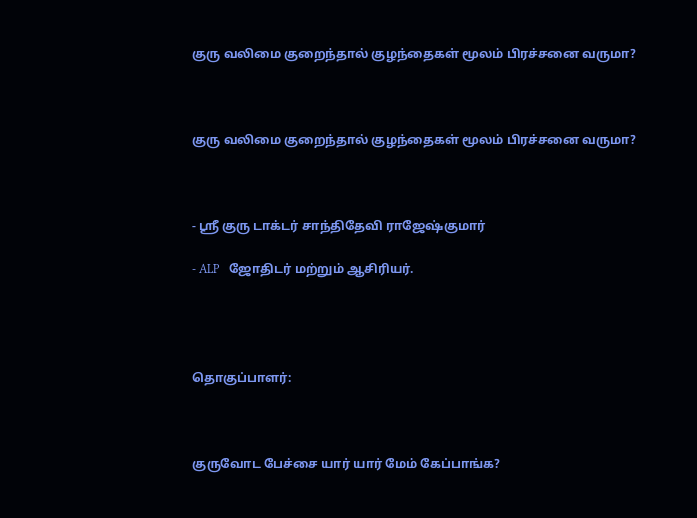குரு வலிமை குறைந்தால் குழந்தைகள் மூலம் பிரச்சனை வருமா?



குரு வலிமை குறைந்தால் குழந்தைகள் மூலம் பிரச்சனை வருமா?



- ஸ்ரீ குரு டாக்டர் சாந்திதேவி ராஜேஷ்குமார்

- ALP   ஜோதிடர் மற்றும் ஆசிரியர்.




தொகுப்பாளர்:



குருவோட பேச்சை யார் யார் மேம் கேப்பாங்க?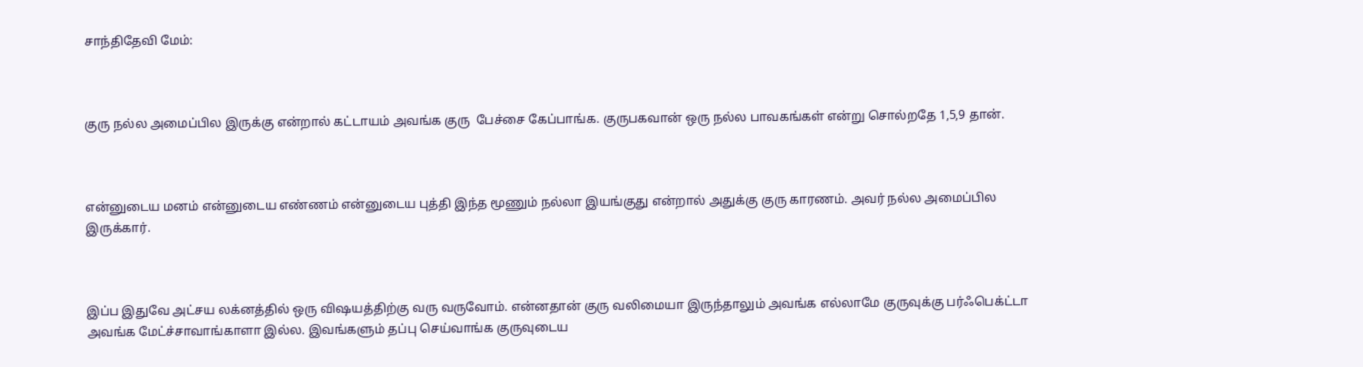சாந்திதேவி மேம்:



குரு நல்ல அமைப்பில இருக்கு என்றால் கட்டாயம் அவங்க குரு  பேச்சை கேப்பாங்க. குருபகவான் ஒரு நல்ல பாவகங்கள் என்று சொல்றதே 1,5,9 தான்.



என்னுடைய மனம் என்னுடைய எண்ணம் என்னுடைய புத்தி இந்த மூணும் நல்லா இயங்குது என்றால் அதுக்கு குரு காரணம். அவர் நல்ல அமைப்பில இருக்கார்.



இப்ப இதுவே அட்சய லக்னத்தில் ஒரு விஷயத்திற்கு வரு வருவோம். என்னதான் குரு வலிமையா இருந்தாலும் அவங்க எல்லாமே குருவுக்கு பர்ஃபெக்ட்டா அவங்க மேட்ச்சாவாங்காளா இல்ல. இவங்களும் தப்பு செய்வாங்க குருவுடைய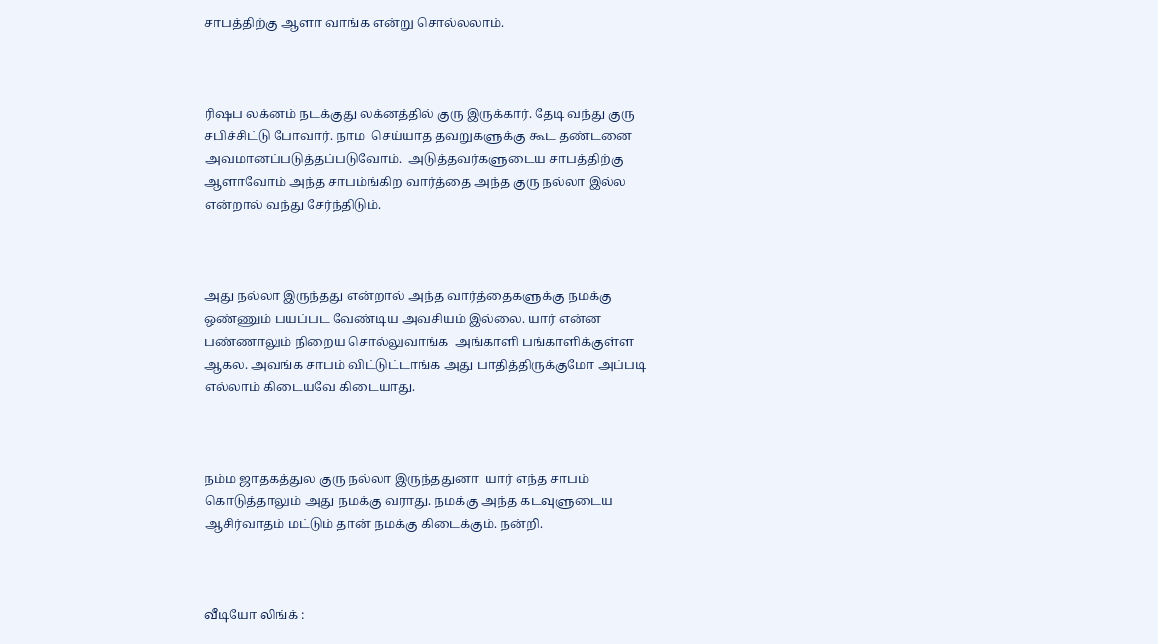சாபத்திற்கு ஆளா வாங்க என்று சொல்லலாம்.



ரிஷப லக்னம் நடக்குது லக்னத்தில் குரு இருக்கார். தேடி வந்து குரு சபிச்சிட்டு போவார். நாம  செய்யாத தவறுகளுக்கு கூட தண்டனை அவமானப்படுத்தப்படுவோம்.  அடுத்தவர்களுடைய சாபத்திற்கு ஆளாவோம் அந்த சாபம்ங்கிற வார்த்தை அந்த குரு நல்லா இல்ல என்றால் வந்து சேர்ந்திடும்.



அது நல்லா இருந்தது என்றால் அந்த வார்த்தைகளுக்கு நமக்கு ஒண்ணும் பயப்பட வேண்டிய அவசியம் இல்லை. யார் என்ன பண்ணாலும் நிறைய சொல்லுவாங்க  அங்காளி பங்காளிக்குள்ள ஆகல. அவங்க சாபம் விட்டுட்டாங்க அது பாதித்திருக்குமோ அப்படி எல்லாம் கிடையவே கிடையாது.



நம்ம ஜாதகத்துல குரு நல்லா இருந்ததுனா  யார் எந்த சாபம் கொடுத்தாலும் அது நமக்கு வராது. நமக்கு அந்த கடவுளுடைய ஆசிர்வாதம் மட்டும் தான் நமக்கு கிடைக்கும். நன்றி.



வீடியோ லிங்க் :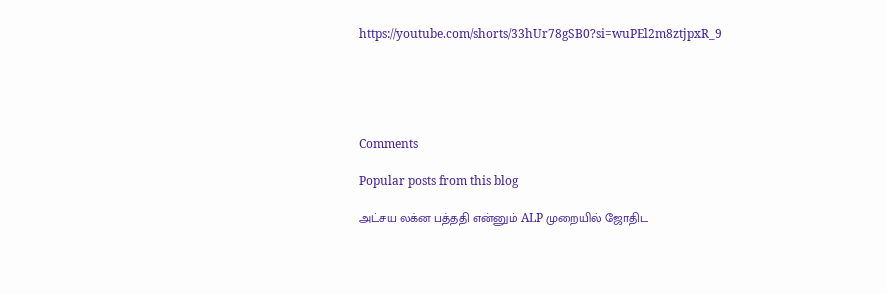https://youtube.com/shorts/33hUr78gSB0?si=wuPEl2m8ztjpxR_9





Comments

Popular posts from this blog

அட்சய லக்ன பத்ததி என்னும் ALP முறையில் ஜோதிட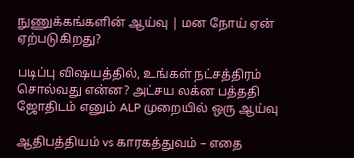நுணுக்கங்களின் ஆய்வு | மன நோய் ஏன் ஏற்படுகிறது?

படிப்பு விஷயத்தில், உங்கள் நட்சத்திரம் சொல்வது என்ன? அட்சய லக்ன பத்ததி ஜோதிடம் எனும் ALP முறையில் ஒரு ஆய்வு

ஆதிபத்தியம் vs காரகத்துவம் – எதை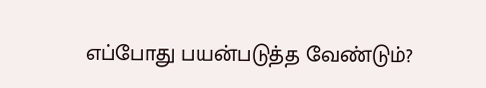எப்போது பயன்படுத்த வேண்டும்?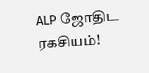ALP ஜோதிட ரகசியம்!